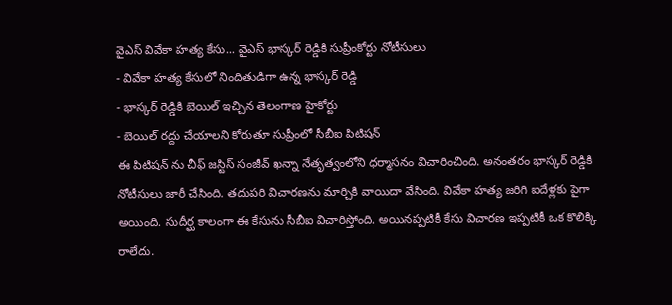వైఎస్ వివేకా హత్య కేసు... వైఎస్ భాస్కర్ రెడ్డికి సుప్రీంకోర్టు నోటీసులు
- వివేకా హత్య కేసులో నిందితుడిగా ఉన్న భాస్కర్ రెడ్డి
- భాస్కర్ రెడ్డికి బెయిల్ ఇచ్చిన తెలంగాణ హైకోర్టు
- బెయిల్ రద్దు చేయాలని కోరుతూ సుప్రీంలో సీబీఐ పిటిషన్
ఈ పిటిషన్ ను చీఫ్ జస్టిస్ సంజీవ్ ఖన్నా నేతృత్వంలోని ధర్మాసనం విచారించింది. అనంతరం భాస్కర్ రెడ్డికి నోటీసులు జారీ చేసింది. తదుపరి విచారణను మార్చికి వాయిదా వేసింది. వివేకా హత్య జరిగి ఐదేళ్లకు పైగా అయింది. సుదీర్ఘ కాలంగా ఈ కేసును సీబీఐ విచారిస్తోంది. అయినప్పటికీ కేసు విచారణ ఇప్పటికీ ఒక కొలిక్కి రాలేదు.